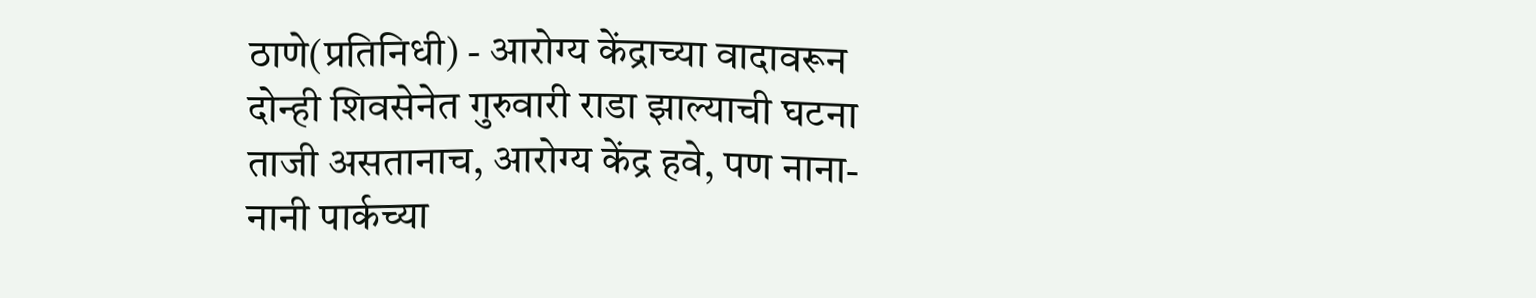ठाणे(प्रतिनिधी) - आरोग्य केंद्राच्या वादावरून दोन्ही शिवसेनेत गुरुवारी राडा झाल्याची घटना ताजी असतानाच, आरोग्य केंद्र हवे, पण नाना-नानी पार्कच्या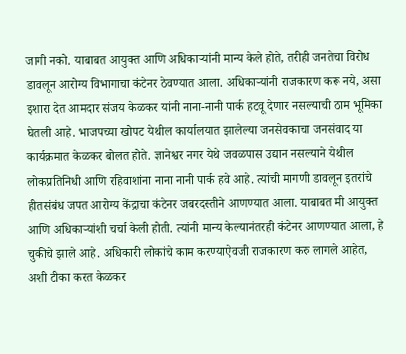जागी नको. याबाबत आयुक्त आणि अधिकाऱ्यांनी मान्य केले होते, तरीही जनतेचा विरोध डावलून आरोग्य विभागाचा कंटेनर ठेवण्यात आला. अधिकाऱ्यांनी राजकारण करू नये, असा इशारा देत आमदार संजय केळकर यांनी नाना-नानी पार्क हटवू देणार नसल्याची ठाम भूमिका घेतली आहे. भाजपच्या खोपट येथील कार्यालयात झालेल्या जनसेवकाचा जनसंवाद या कार्यक्रमात केळकर बोलत होते. ज्ञानेश्वर नगर येथे जवळपास उद्यान नसल्याने येथील लोकप्रतिनिधी आणि रहिवाशांना नाना नानी पार्क हवे आहे. त्यांची मागणी डावलून इतरांचे हीतसंबंध जपत आरोग्य केंद्राचा कंटेनर जबरदस्तीने आणण्यात आला. याबाबत मी आयुक्त आणि अधिकाऱ्यांशी चर्चा केली होती. त्यांनी मान्य केल्यानंतरही कंटेनर आणण्यात आला, हे चुकीचे झाले आहे. अधिकारी लोकांचे काम करण्याऐवजी राजकारण करु लागले आहेत, अशी टीका करत केळकर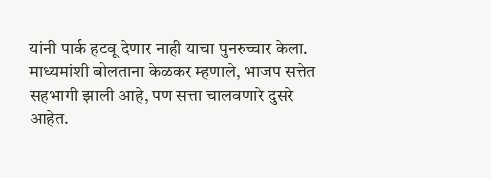यांनी पार्क हटवू देणार नाही याचा पुनरुच्चार केला.
माध्यमांशी बोलताना केळकर म्हणाले, भाजप सत्तेत सहभागी झाली आहे, पण सत्ता चालवणारे दुसरे आहेत.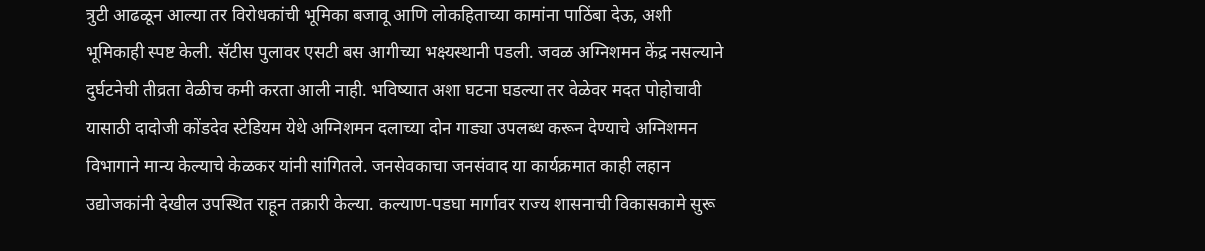त्रुटी आढळून आल्या तर विरोधकांची भूमिका बजावू आणि लोकहिताच्या कामांना पाठिंबा देऊ, अशी भूमिकाही स्पष्ट केली. सॅटीस पुलावर एसटी बस आगीच्या भक्ष्यस्थानी पडली. जवळ अग्निशमन केंद्र नसल्याने दुर्घटनेची तीव्रता वेळीच कमी करता आली नाही. भविष्यात अशा घटना घडल्या तर वेळेवर मदत पोहोचावी यासाठी दादोजी कोंडदेव स्टेडियम येथे अग्निशमन दलाच्या दोन गाड्या उपलब्ध करून देण्याचे अग्निशमन विभागाने मान्य केल्याचे केळकर यांनी सांगितले. जनसेवकाचा जनसंवाद या कार्यक्रमात काही लहान उद्योजकांनी देखील उपस्थित राहून तक्रारी केल्या. कल्याण-पडघा मार्गावर राज्य शासनाची विकासकामे सुरू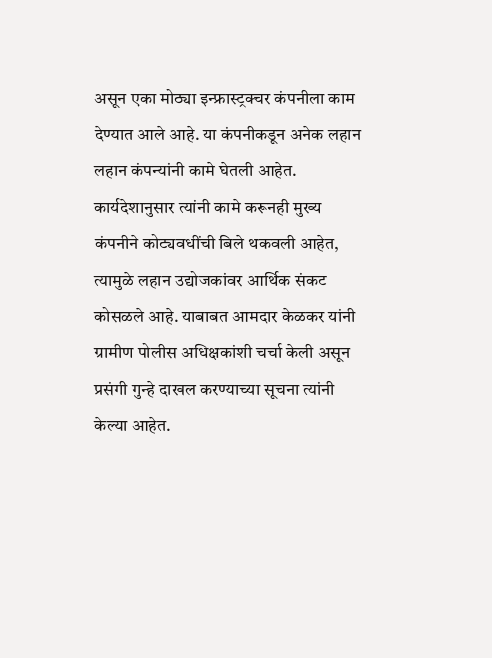असून एका मोठ्या इन्फ्रास्ट्रक्चर कंपनीला काम देण्यात आले आहे. या कंपनीकडून अनेक लहान लहान कंपन्यांनी कामे घेतली आहेत. कार्यदेशानुसार त्यांनी कामे करूनही मुख्य कंपनीने कोट्यवधींची बिले थकवली आहेत, त्यामुळे लहान उद्योजकांवर आर्थिक संकट कोसळले आहे. याबाबत आमदार केळकर यांनी ग्रामीण पोलीस अधिक्षकांशी चर्चा केली असून प्रसंगी गुन्हे दाखल करण्याच्या सूचना त्यांनी केल्या आहेत.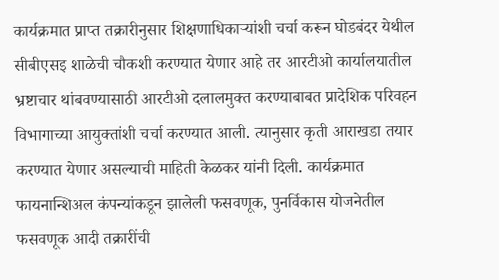कार्यक्रमात प्राप्त तक्रारीनुसार शिक्षणाधिकाऱ्यांशी चर्चा करून घोडबंदर येथील सीबीएसइ शाळेची चौकशी करण्यात येणार आहे तर आरटीओ कार्यालयातील भ्रष्टाचार थांबवण्यासाठी आरटीओ दलालमुक्त करण्याबाबत प्रादेशिक परिवहन विभागाच्या आयुक्तांशी चर्चा करण्यात आली. त्यानुसार कृती आराखडा तयार करण्यात येणार असल्याची माहिती केळकर यांनी दिली. कार्यक्रमात फायनान्शिअल कंपन्यांकडून झालेली फसवणूक, पुनर्विकास योजनेतील फसवणूक आदी तक्रारींची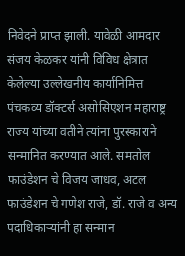निवेदने प्राप्त झाली. यावेळी आमदार संजय केळकर यांनी विविध क्षेत्रात केलेल्या उल्लेखनीय कार्यानिमित्त पंचकव्य डॉक्टर्स असोसिएशन महाराष्ट्र राज्य यांच्या वतीने त्यांना पुरस्काराने सन्मानित करण्यात आले. समतोल फाउंडेशन चे विजय जाधव, अटल फाउंडेशन चे गणेश राजे, डॉ. राजे व अन्य पदाधिकाऱ्यांनी हा सन्मान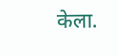केला.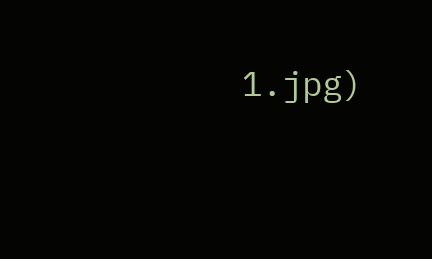1.jpg)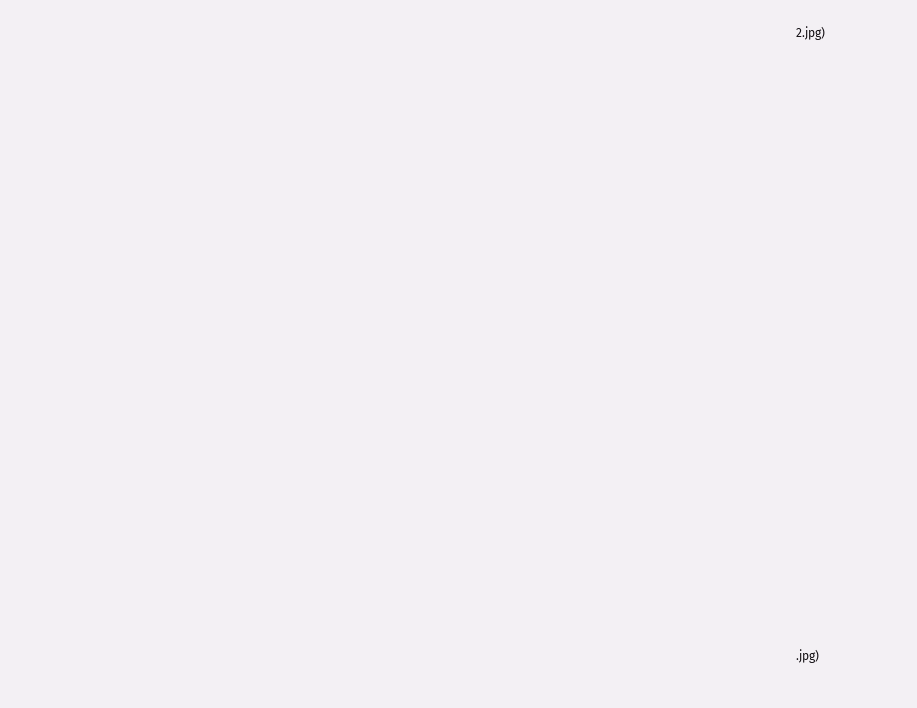2.jpg)





























.jpg)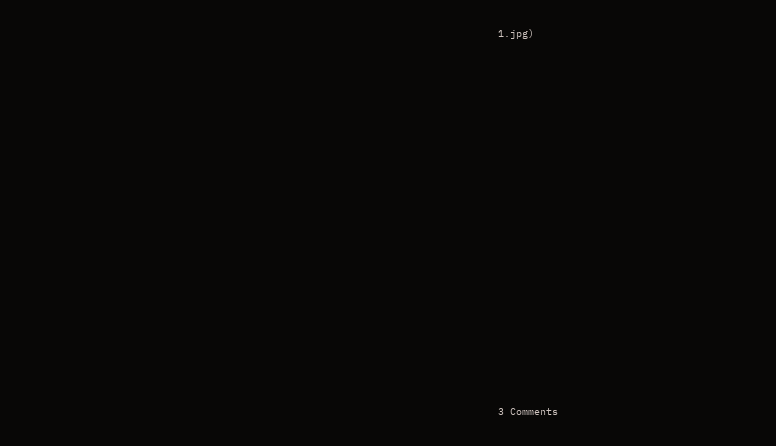1.jpg)




















3 Comments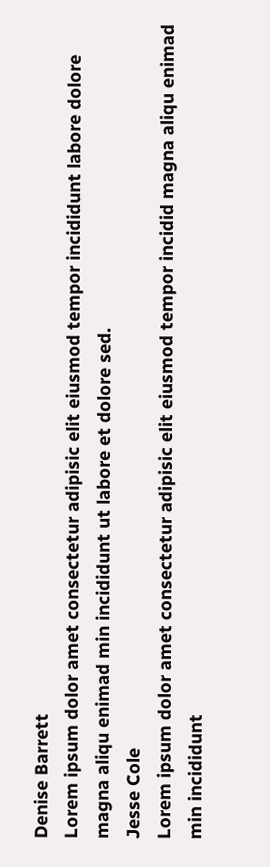Denise Barrett
Lorem ipsum dolor amet consectetur adipisic elit eiusmod tempor incididunt labore dolore magna aliqu enimad min incididunt ut labore et dolore sed.
Jesse Cole
Lorem ipsum dolor amet consectetur adipisic elit eiusmod tempor incidid magna aliqu enimad min incididunt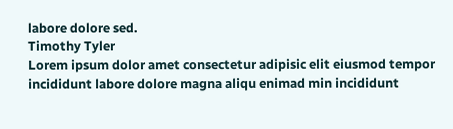labore dolore sed.
Timothy Tyler
Lorem ipsum dolor amet consectetur adipisic elit eiusmod tempor incididunt labore dolore magna aliqu enimad min incididunt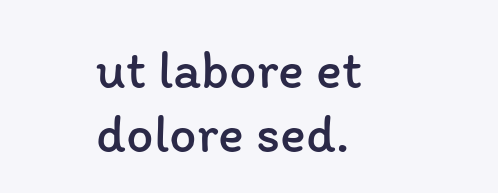ut labore et dolore sed.